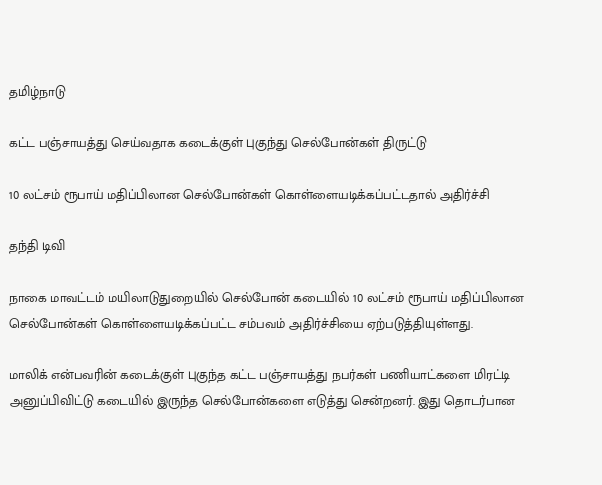தமிழ்நாடு

கட்ட பஞ்சாயத்து செய்வதாக கடைக்குள் புகுந்து செல்போன்கள் திருட்டு

10 லட்சம் ரூபாய் மதிப்பிலான செல்போன்கள் கொள்ளையடிக்கப்பட்டதால் அதிர்ச்சி

தந்தி டிவி

நாகை மாவட்டம் மயிலாடுதுறையில் செல்போன் கடையில் 10 லட்சம் ரூபாய் மதிப்பிலான செல்போன்கள் கொள்ளையடிக்கப்பட்ட சம்பவம் அதிர்ச்சியை ஏற்படுத்தியுள்ளது.

மாலிக் என்பவரின் கடைக்குள் புகுந்த கட்ட பஞ்சாயத்து நபர்கள் பணியாட்களை மிரட்டி அனுப்பிவிட்டு கடையில் இருந்த செல்போன்களை எடுத்து சென்றனர். இது தொடர்பான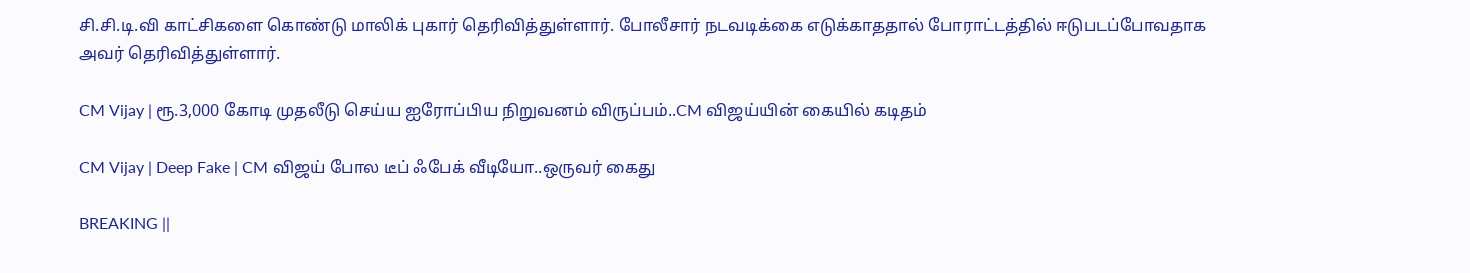சி.சி.டி.வி காட்சிகளை கொண்டு மாலிக் புகார் தெரிவித்துள்ளார். போலீசார் நடவடிக்கை எடுக்காததால் போராட்டத்தில் ஈடுபடப்போவதாக அவர் தெரிவித்துள்ளார்.

CM Vijay | ரூ.3,000 கோடி முதலீடு செய்ய ஐரோப்பிய நிறுவனம் விருப்பம்..CM விஜய்யின் கையில் கடிதம்

CM Vijay | Deep Fake | CM விஜய் போல டீப் ஃபேக் வீடியோ..ஒருவர் கைது

BREAKING ||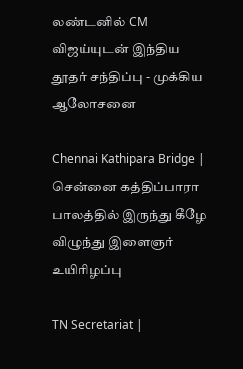லண்டனில் CM விஜய்யுடன் இந்திய தூதர் சந்திப்பு - முக்கிய ஆலோசனை

Chennai Kathipara Bridge | சென்னை கத்திப்பாரா பாலத்தில் இருந்து கீழே விழுந்து இளைஞர் உயிரிழப்பு

TN Secretariat |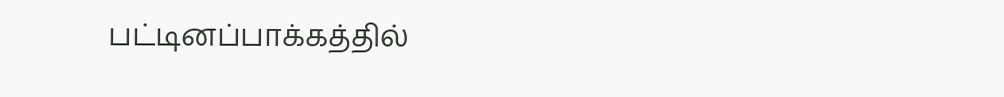பட்டினப்பாக்கத்தில்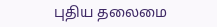புதிய தலைமை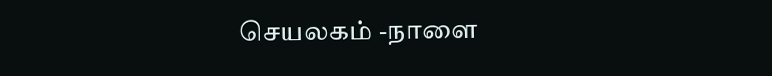செயலகம் -நாளை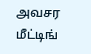அவசர மீட்டிங்